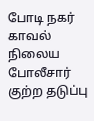போடி நகர் காவல் நிலைய போலீசார் குற்ற தடுப்பு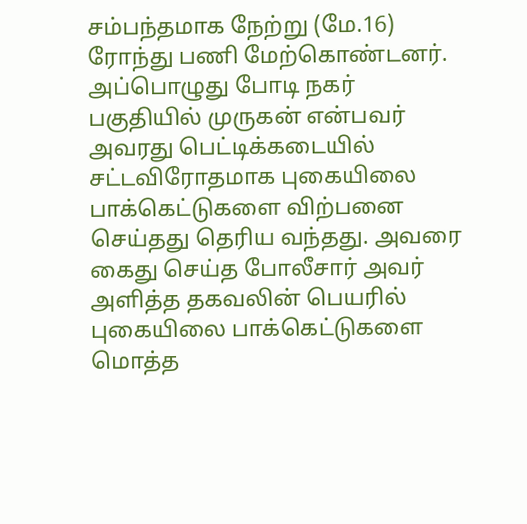சம்பந்தமாக நேற்று (மே.16) ரோந்து பணி மேற்கொண்டனர். அப்பொழுது போடி நகர் பகுதியில் முருகன் என்பவர் அவரது பெட்டிக்கடையில் சட்டவிரோதமாக புகையிலை பாக்கெட்டுகளை விற்பனை செய்தது தெரிய வந்தது. அவரை கைது செய்த போலீசார் அவர் அளித்த தகவலின் பெயரில் புகையிலை பாக்கெட்டுகளை மொத்த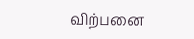விற்பனை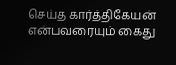செய்த கார்த்திகேயன் என்பவரையும் கைது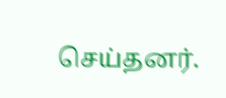செய்தனர்.